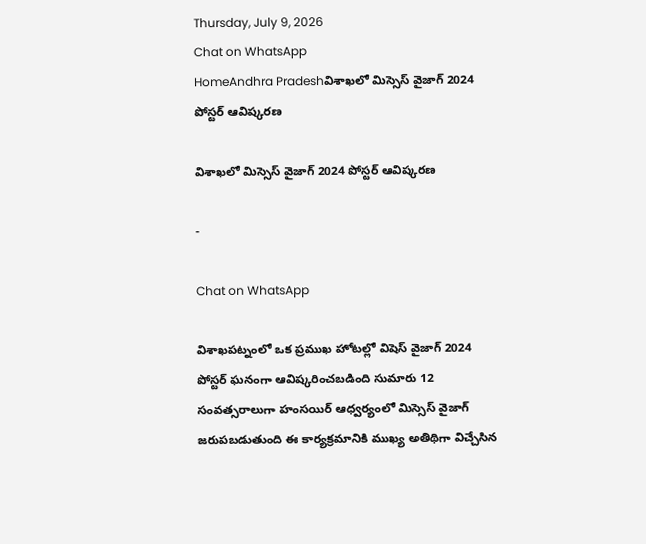Thursday, July 9, 2026
Chat on WhatsApp
HomeAndhra Pradeshవిశాఖలో మిస్సెస్ వైజాగ్ 2024 పోస్టర్ ఆవిష్కరణ

విశాఖలో మిస్సెస్ వైజాగ్ 2024 పోస్టర్ ఆవిష్కరణ

-

Chat on WhatsApp

విశాఖపట్నంలో ఒక ప్రముఖ హోటల్లో విషెస్ వైజాగ్ 2024 పోస్టర్ ఘనంగా ఆవిష్కరించబడింది సుమారు 12 సంవత్సరాలుగా హంసయిర్ ఆధ్వర్యంలో మిస్సెస్ వైజాగ్ జరుపబడుతుంది ఈ కార్యక్రమానికి ముఖ్య అతిథిగా విచ్చేసిన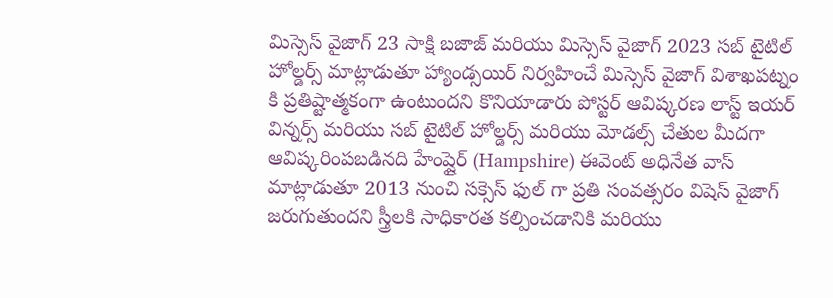మిస్సెస్ వైజాగ్ 23 సాక్షి బజాజ్ మరియు మిస్సెస్ వైజాగ్ 2023 సబ్ టైటిల్ హోల్డర్స్ మాట్లాడుతూ హ్యాండ్సయిర్ నిర్వహించే మిస్సెస్ వైజాగ్ విశాఖపట్నం కి ప్రతిష్టాత్మకంగా ఉంటుందని కొనియాడారు పోస్టర్ ఆవిష్కరణ లాస్ట్ ఇయర్ విన్నర్స్ మరియు సబ్ టైటిల్ హోల్డర్స్ మరియు మోడల్స్ చేతుల మీదగా ఆవిష్కరింపబడినది హేంప్షైర్ (Hampshire) ఈవెంట్ అధినేత వాస్ మాట్లాడుతూ 2013 నుంచి సక్సెస్ ఫుల్ గా ప్రతి సంవత్సరం విషెస్ వైజాగ్ జరుగుతుందని స్త్రీలకి సాధికారత కల్పించడానికి మరియు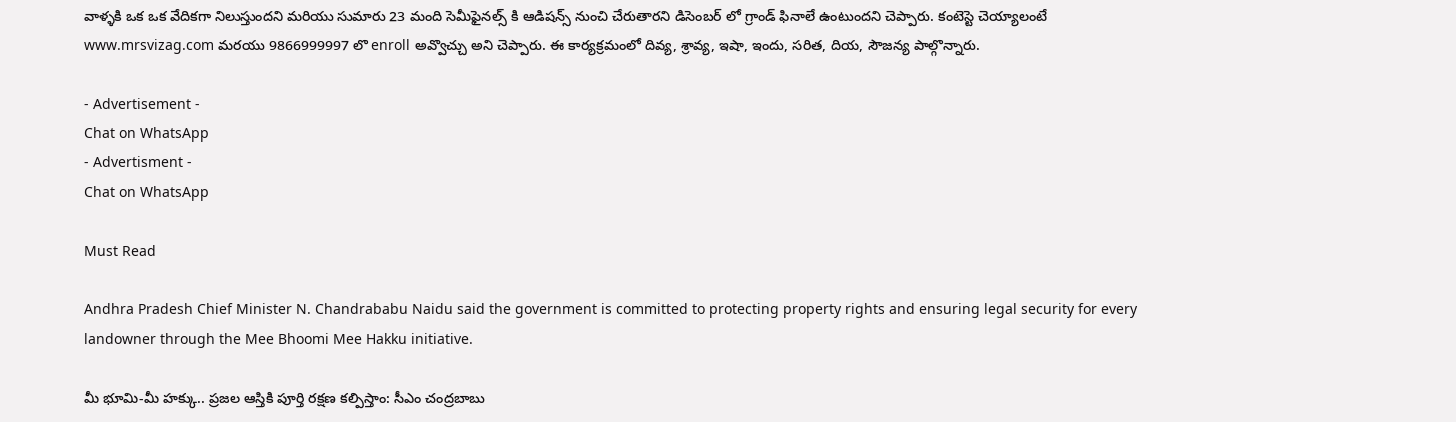వాళ్ళకి ఒక ఒక వేదికగా నిలుస్తుందని మరియు సుమారు 23 మంది సెమీఫైనల్స్ కి ఆడిషన్స్ నుంచి చేరుతారని డిసెంబర్ లో గ్రాండ్ ఫినాలే ఉంటుందని చెప్పారు. కంటెస్టె చెయ్యాలంటే www.mrsvizag.com మరయు 9866999997 లొ enroll అవ్వొచ్చు అని చెప్పారు. ఈ కార్యక్రమంలో దివ్య, శ్రావ్య, ఇషా, ఇందు, సరిత, దియ, సౌజన్య పాల్గొన్నారు.

- Advertisement -
Chat on WhatsApp
- Advertisment -
Chat on WhatsApp

Must Read

Andhra Pradesh Chief Minister N. Chandrababu Naidu said the government is committed to protecting property rights and ensuring legal security for every landowner through the Mee Bhoomi Mee Hakku initiative.

మీ భూమి-మీ హక్కు.. ప్రజల ఆస్తికి పూర్తి రక్షణ కల్పిస్తాం: సీఎం చంద్రబాబు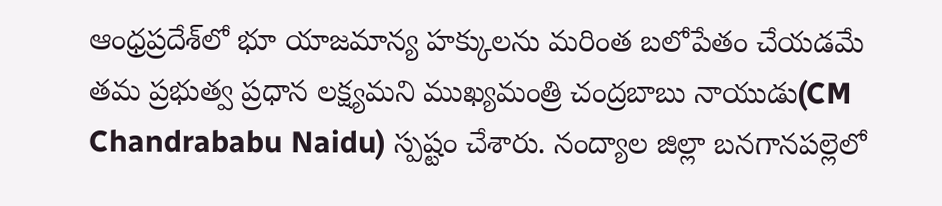ఆంధ్రప్రదేశ్‌లో భూ యాజమాన్య హక్కులను మరింత బలోపేతం చేయడమే తమ ప్రభుత్వ ప్రధాన లక్ష్యమని ముఖ్యమంత్రి చంద్రబాబు నాయుడు(CM Chandrababu Naidu) స్పష్టం చేశారు. నంద్యాల జిల్లా బనగానపల్లెలో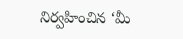నిర్వహించిన ‘మీ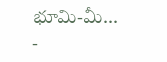భూమి-మీ...
-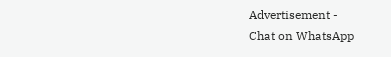Advertisement -
Chat on WhatsApp